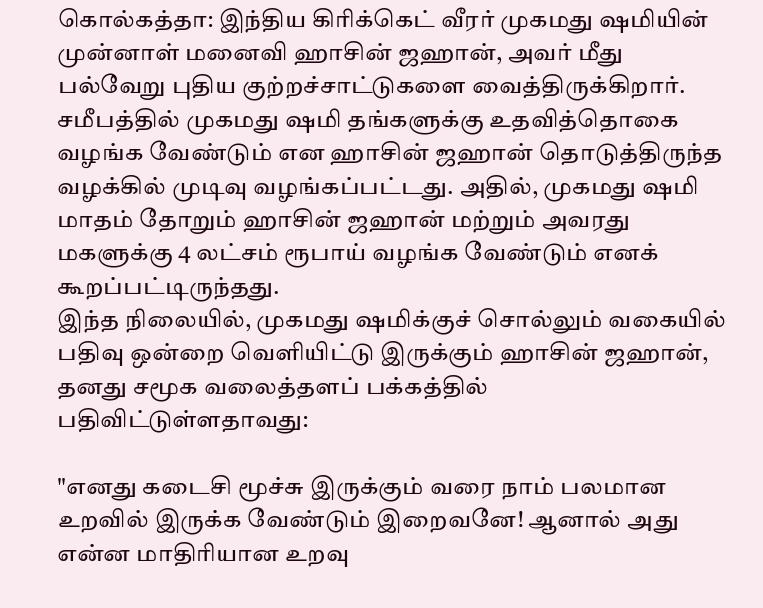கொல்கத்தா: இந்திய கிரிக்கெட் வீரர் முகமது ஷமியின் முன்னாள் மனைவி ஹாசின் ஜஹான், அவர் மீது பல்வேறு புதிய குற்றச்சாட்டுகளை வைத்திருக்கிறார். சமீபத்தில் முகமது ஷமி தங்களுக்கு உதவித்தொகை வழங்க வேண்டும் என ஹாசின் ஜஹான் தொடுத்திருந்த வழக்கில் முடிவு வழங்கப்பட்டது. அதில், முகமது ஷமி மாதம் தோறும் ஹாசின் ஜஹான் மற்றும் அவரது மகளுக்கு 4 லட்சம் ரூபாய் வழங்க வேண்டும் எனக் கூறப்பட்டிருந்தது.
இந்த நிலையில், முகமது ஷமிக்குச் சொல்லும் வகையில் பதிவு ஒன்றை வெளியிட்டு இருக்கும் ஹாசின் ஜஹான், தனது சமூக வலைத்தளப் பக்கத்தில் பதிவிட்டுள்ளதாவது:

"எனது கடைசி மூச்சு இருக்கும் வரை நாம் பலமான உறவில் இருக்க வேண்டும் இறைவனே! ஆனால் அது என்ன மாதிரியான உறவு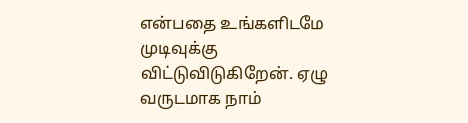என்பதை உங்களிடமே முடிவுக்கு விட்டுவிடுகிறேன். ஏழு வருடமாக நாம்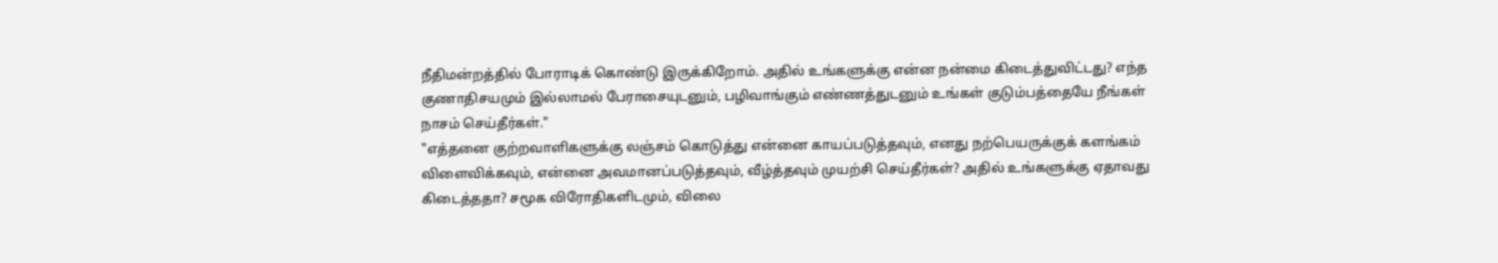நீதிமன்றத்தில் போராடிக் கொண்டு இருக்கிறோம். அதில் உங்களுக்கு என்ன நன்மை கிடைத்துவிட்டது? எந்த குணாதிசயமும் இல்லாமல் பேராசையுடனும், பழிவாங்கும் எண்ணத்துடனும் உங்கள் குடும்பத்தையே நீங்கள் நாசம் செய்தீர்கள்."
"எத்தனை குற்றவாளிகளுக்கு லஞ்சம் கொடுத்து என்னை காயப்படுத்தவும், எனது நற்பெயருக்குக் களங்கம் விளைவிக்கவும், என்னை அவமானப்படுத்தவும், வீழ்த்தவும் முயற்சி செய்தீர்கள்? அதில் உங்களுக்கு ஏதாவது கிடைத்ததா? சமூக விரோதிகளிடமும், விலை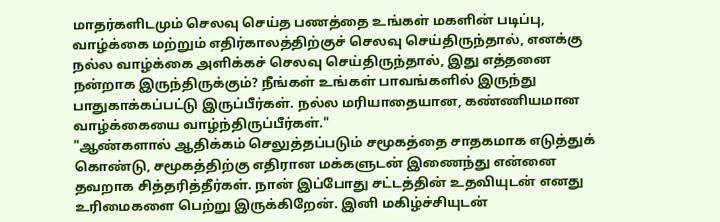மாதர்களிடமும் செலவு செய்த பணத்தை உங்கள் மகளின் படிப்பு, வாழ்க்கை மற்றும் எதிர்காலத்திற்குச் செலவு செய்திருந்தால், எனக்கு நல்ல வாழ்க்கை அளிக்கச் செலவு செய்திருந்தால், இது எத்தனை நன்றாக இருந்திருக்கும்? நீங்கள் உங்கள் பாவங்களில் இருந்து பாதுகாக்கப்பட்டு இருப்பீர்கள். நல்ல மரியாதையான, கண்ணியமான வாழ்க்கையை வாழ்ந்திருப்பீர்கள்."
"ஆண்களால் ஆதிக்கம் செலுத்தப்படும் சமூகத்தை சாதகமாக எடுத்துக் கொண்டு, சமூகத்திற்கு எதிரான மக்களுடன் இணைந்து என்னை தவறாக சித்தரித்தீர்கள். நான் இப்போது சட்டத்தின் உதவியுடன் எனது உரிமைகளை பெற்று இருக்கிறேன். இனி மகிழ்ச்சியுடன்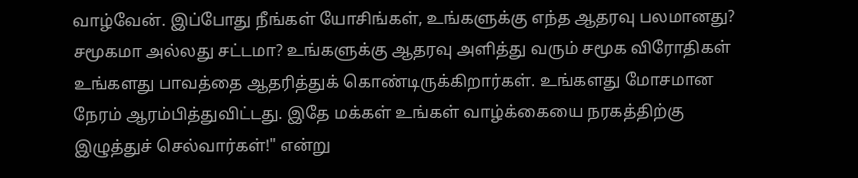வாழ்வேன். இப்போது நீங்கள் யோசிங்கள், உங்களுக்கு எந்த ஆதரவு பலமானது? சமூகமா அல்லது சட்டமா? உங்களுக்கு ஆதரவு அளித்து வரும் சமூக விரோதிகள் உங்களது பாவத்தை ஆதரித்துக் கொண்டிருக்கிறார்கள். உங்களது மோசமான நேரம் ஆரம்பித்துவிட்டது. இதே மக்கள் உங்கள் வாழ்க்கையை நரகத்திற்கு இழுத்துச் செல்வார்கள்!" என்று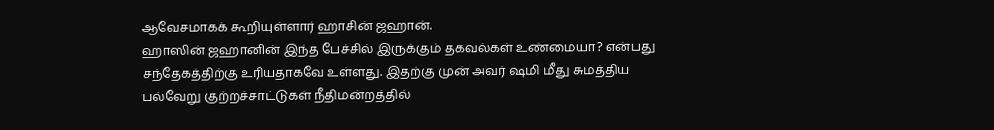ஆவேசமாகக் கூறியுள்ளார் ஹாசின் ஜஹான்.
ஹாஸின் ஜஹானின் இந்த பேச்சில் இருக்கும் தகவல்கள் உண்மையா? என்பது சந்தேகத்திற்கு உரியதாகவே உள்ளது. இதற்கு முன் அவர் ஷமி மீது சுமத்திய பல்வேறு குற்றச்சாட்டுகள் நீதிமன்றத்தில்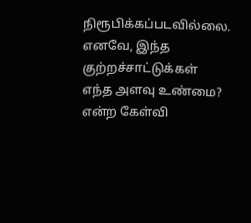நிரூபிக்கப்படவில்லை. எனவே, இந்த குற்றச்சாட்டுக்கள் எந்த அளவு உண்மை? என்ற கேள்வி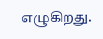எழுகிறது.